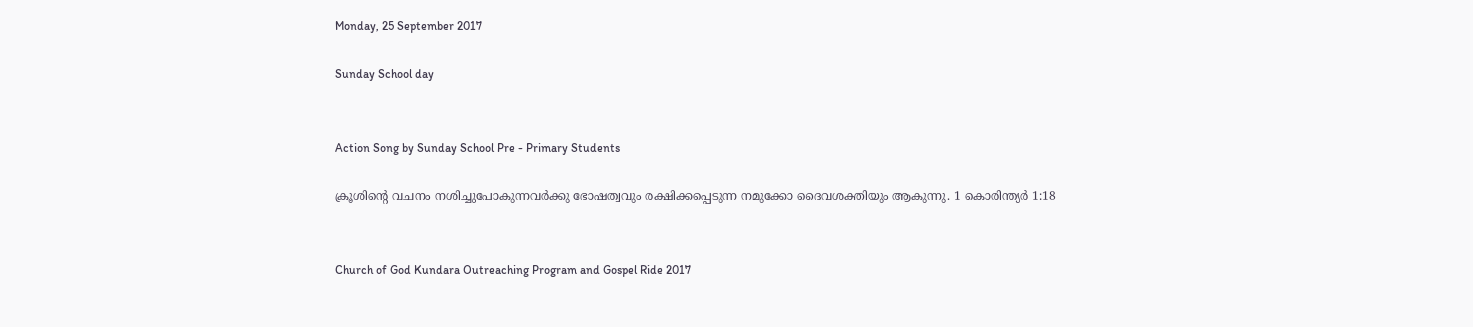Monday, 25 September 2017

Sunday School day


Action Song by Sunday School Pre - Primary Students

ക്രൂശിന്റെ വചനം നശിച്ചുപോകുന്നവർക്കു ഭോഷത്വവും രക്ഷിക്കപ്പെടുന്ന നമുക്കോ ദൈവശക്തിയും ആകുന്നു. 1 കൊരിന്ത്യര്‍ 1:18


Church of God Kundara Outreaching Program and Gospel Ride 2017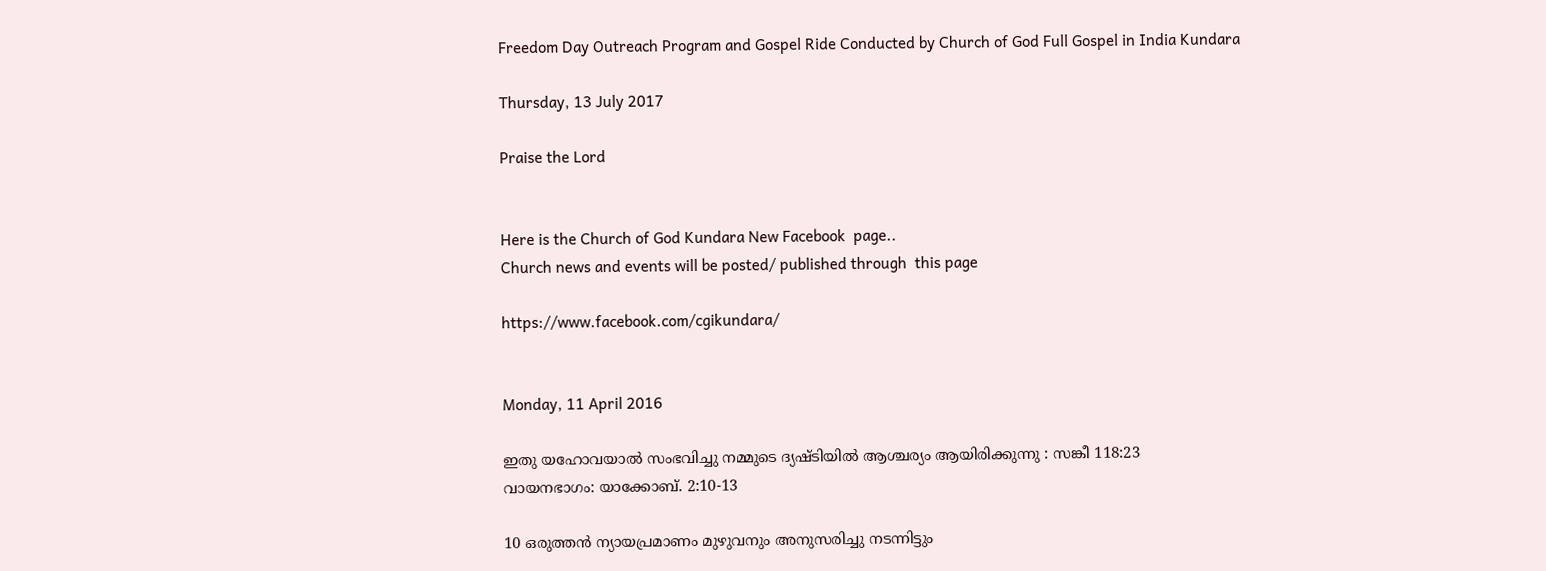Freedom Day Outreach Program and Gospel Ride Conducted by Church of God Full Gospel in India Kundara

Thursday, 13 July 2017

Praise the Lord


Here is the Church of God Kundara New Facebook  page..
Church news and events will be posted/ published through  this page

https://www.facebook.com/cgikundara/


Monday, 11 April 2016

ഇതു യഹോവയാല്‍ സംഭവിച്ചു നമ്മുടെ ദ്യഷ്ടിയില്‍ ആശ്ചര്യം ആയിരിക്കുന്നു : സങ്കീ 118:23
വായനഭാഗം: യാക്കോബ്. 2:10-13

10 ഒരുത്തൻ ന്യായപ്രമാണം മുഴുവനും അനുസരിച്ചു നടന്നിട്ടും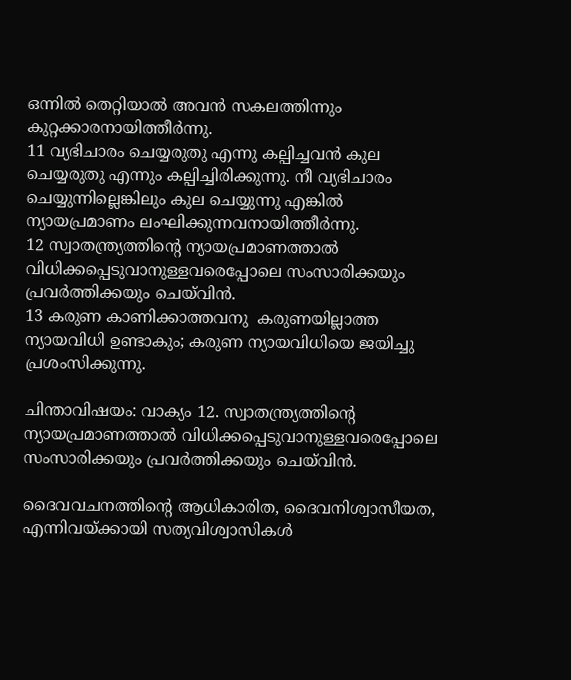ഒന്നിൽ തെറ്റിയാൽ അവൻ സകലത്തിന്നും കുറ്റക്കാരനായിത്തീർന്നു.
11 വ്യഭിചാരം ചെയ്യരുതു എന്നു കല്പിച്ചവൻ കുല ചെയ്യരുതു എന്നും കല്പിച്ചിരിക്കുന്നു. നീ വ്യഭിചാരം ചെയ്യുന്നില്ലെങ്കിലും കുല ചെയ്യുന്നു എങ്കിൽ ന്യായപ്രമാണം ലംഘിക്കുന്നവനായിത്തീർന്നു.
12 സ്വാതന്ത്ര്യത്തിന്റെ ന്യായപ്രമാണത്താൽ വിധിക്കപ്പെടുവാനുള്ളവരെപ്പോലെ സംസാരിക്കയും പ്രവർത്തിക്കയും ചെയ്‍വിൻ.
13 കരുണ കാണിക്കാത്തവനു  കരുണയില്ലാത്ത ന്യായവിധി ഉണ്ടാകും; കരുണ ന്യായവിധിയെ ജയിച്ചു പ്രശംസിക്കുന്നു.

ചിന്താവിഷയം: വാക്യം 12. സ്വാതന്ത്ര്യത്തിന്റെ ന്യായപ്രമാണത്താൽ വിധിക്കപ്പെടുവാനുള്ളവരെപ്പോലെ സംസാരിക്കയും പ്രവർത്തിക്കയും ചെയ്‍വിൻ.

ദൈവവചനത്തിന്റെ ആധികാരിത, ദൈവനിശ്വാസീയത, എന്നിവയ്ക്കായി സത്യവിശ്വാസികൾ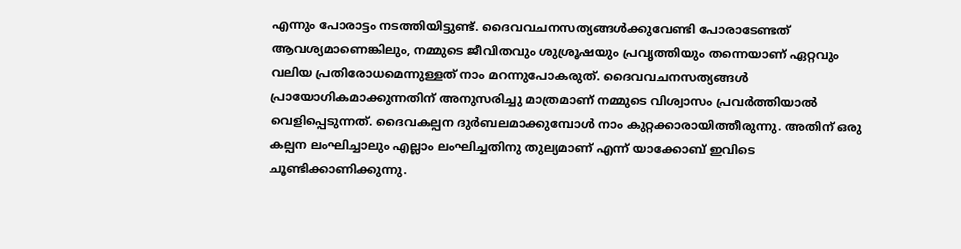എന്നും പോരാട്ടം നടത്തിയിട്ടുണ്ട്. ദൈവവചനസത്യങ്ങൾക്കുവേണ്ടി പോരാടേണ്ടത് ആവശ്യമാണെങ്കിലും, നമ്മുടെ ജീവിതവും ശുശ്രൂഷയും പ്രവൃത്തിയും തന്നെയാണ് ഏറ്റവും വലിയ പ്രതിരോധമെന്നുള്ളത് നാം മറന്നുപോകരുത്. ദൈവവചനസത്യങ്ങൾ പ്രായോഗികമാക്കുന്നതിന് അനുസരിച്ചു മാത്രമാണ് നമ്മുടെ വിശ്വാസം പ്രവർത്തിയാൽ വെളിപ്പെടുന്നത്. ദൈവകല്പന ദുർബലമാക്കുമ്പോൾ നാം കുറ്റക്കാരായിത്തീരുന്നു. അതിന് ഒരു കല്പന ലംഘിച്ചാലും എല്ലാം ലംഘിച്ചതിനു തുല്യമാണ് എന്ന് യാക്കോബ് ഇവിടെ ചൂണ്ടിക്കാണിക്കുന്നു.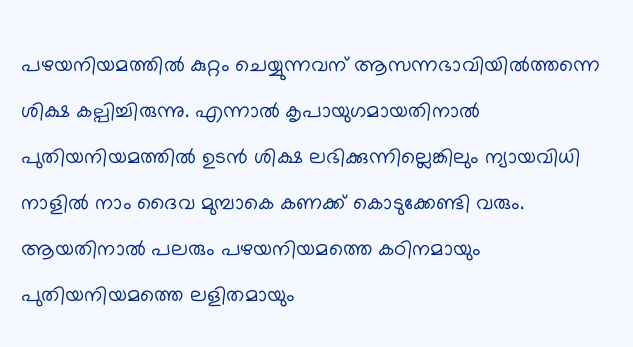പഴയനിയമത്തിൽ കുറ്റം ചെയ്യുന്നവന് ആസന്നഭാവിയിൽത്തന്നെ ശിക്ഷ കല്പിച്ചിരുന്നു. എന്നാൽ കൃപായുഗമായതിനാൽ പുതിയനിയമത്തിൽ ഉടൻ ശിക്ഷ ലഭിക്കുന്നില്ലെങ്കിലും ന്യായവിധി നാളിൽ നാം ദൈവ മുമ്പാകെ കണക്ക് കൊടുക്കേണ്ടി വരും. ആയതിനാൽ പലരും പഴയനിയമത്തെ കഠിനമായും പുതിയനിയമത്തെ ലളിതമായും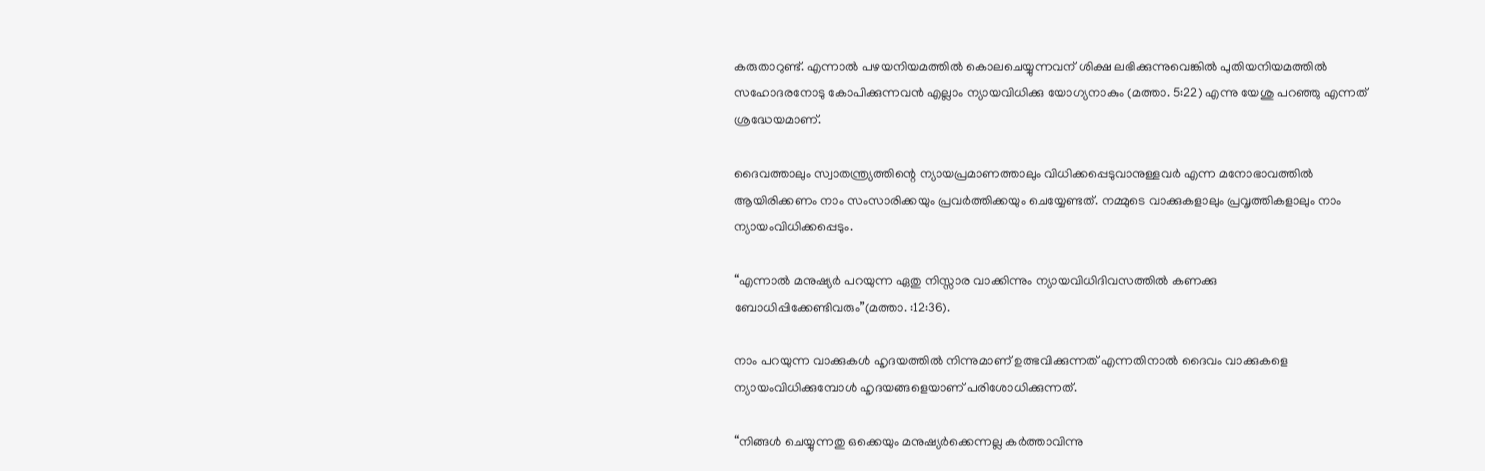കരുതാറുണ്ട്. എന്നാൽ പഴയനിയമത്തിൽ കൊലചെയ്യുന്നവന് ശിക്ഷ ലഭിക്കുന്നുവെങ്കിൽ പുതിയനിയമത്തിൽ സഹോദരനോടു കോപിക്കുന്നവൻ എല്ലാം ന്യായവിധിക്കു യോഗ്യനാകും (മത്താ. 5:22) എന്നു യേശു പറഞ്ഞു എന്നത് ശ്രദ്ധേയമാണ്.

ദൈവത്താലും സ്വാതന്ത്ര്യത്തിന്റെ ന്യായപ്രമാണത്താലും വിധിക്കപ്പെടുവാനുള്ളവർ എന്ന മനോഭാവത്തിൽ ആയിരിക്കണം നാം സംസാരിക്കയും പ്രവർത്തിക്കയും ചെയ്യേണ്ടത്. നമ്മുടെ വാക്കുകളാലും പ്രവൃത്തികളാലും നാം ന്യായംവിധിക്കപ്പെടും.

“എന്നാൽ മനുഷ്യർ പറയുന്ന ഏതു നിസ്സാര വാക്കിന്നും ന്യായവിധിദിവസത്തിൽ കണക്കു ബോധിപ്പിക്കേണ്ടിവരും”(മത്താ. :12:36).

നാം പറയുന്ന വാക്കുകൾ ഹൃദയത്തിൽ നിന്നുമാണ് ഉത്ഭവിക്കുന്നത് എന്നതിനാൽ ദൈവം വാക്കുകളെ ന്യായംവിധിക്കുമ്പോൾ ഹൃദയങ്ങളെയാണ് പരിശോധിക്കുന്നത്.

“നിങ്ങൾ ചെയ്യുന്നതു ഒക്കെയും മനുഷ്യർക്കെന്നല്ല കർത്താവിന്നു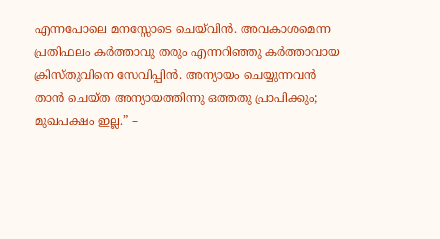എന്നപോലെ മനസ്സോടെ ചെയ്‍വിൻ. അവകാശമെന്ന പ്രതിഫലം കർത്താവു തരും എന്നറിഞ്ഞു കർത്താവായ ക്രിസ്തുവിനെ സേവിപ്പിൻ. അന്യായം ചെയ്യുന്നവൻ താൻ ചെയ്ത അന്യായത്തിന്നു ഒത്തതു പ്രാപിക്കും; മുഖപക്ഷം ഇല്ല.” –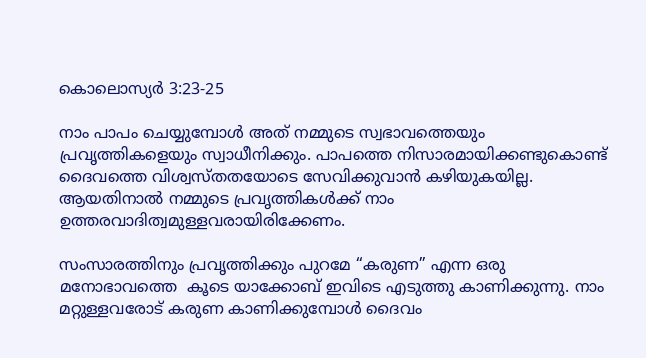കൊലൊസ്യർ 3:23-25

നാം പാപം ചെയ്യുമ്പോൾ അത് നമ്മുടെ സ്വഭാവത്തെയും പ്രവൃത്തികളെയും സ്വാധീനിക്കും. പാപത്തെ നിസാരമായിക്കണ്ടുകൊണ്ട് ദൈവത്തെ വിശ്വസ്തതയോടെ സേവിക്കുവാൻ കഴിയുകയില്ല. ആയതിനാൽ നമ്മുടെ പ്രവൃത്തികൾക്ക് നാം ഉത്തരവാദിത്വമുള്ളവരായിരിക്കേണം.

സംസാരത്തിനും പ്രവൃത്തിക്കും പുറമേ “കരുണ” എന്ന ഒരു  മനോഭാവത്തെ  കൂടെ യാക്കോബ് ഇവിടെ എടുത്തു കാണിക്കുന്നു. നാം മറ്റുള്ളവരോട് കരുണ കാണിക്കുമ്പോൾ ദൈവം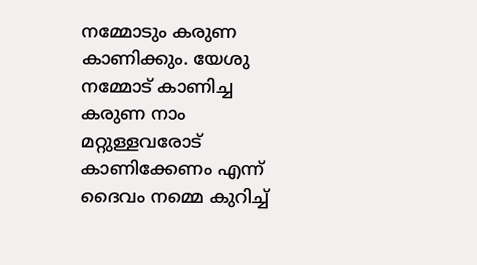നമ്മോടും കരുണ കാണിക്കും. യേശു നമ്മോട് കാണിച്ച കരുണ നാം മറ്റുള്ളവരോട് കാണിക്കേണം എന്ന് ദൈവം നമ്മെ കുറിച്ച്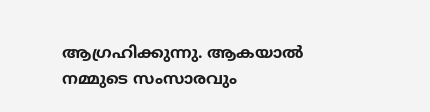ആഗ്രഹിക്കുന്നു. ആകയാൽ നമ്മുടെ സംസാരവും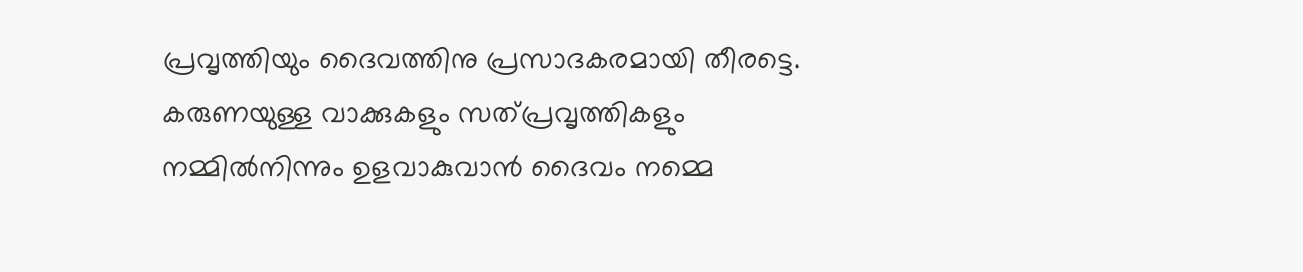പ്രവൃത്തിയും ദൈവത്തിനു പ്രസാദകരമായി തീരട്ടെ. കരുണയുള്ള വാക്കുകളും സത്പ്രവൃത്തികളും നമ്മിൽനിന്നും ഉളവാകുവാൻ ദൈവം നമ്മെ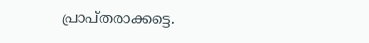പ്രാപ്തരാക്കട്ടെ.